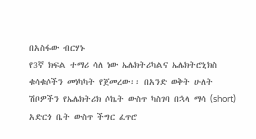በአስፋው ብርሃኑ
የ3ኛ ክፍል ተማሪ ሳለ ነው ኤሌክትሪካልና ኤሌክትሮኒክስ ቁሳቁሶችን መነካካት የጀመረው፡፡ በአንድ ወቅት ሁለት ሽቦዎችን የኤሌክትሪክ ሶኬት ውስጥ ካስገባ በኋላ ማሳ (short) አድርጎ ቤት ውስጥ ችግር ፈጥሮ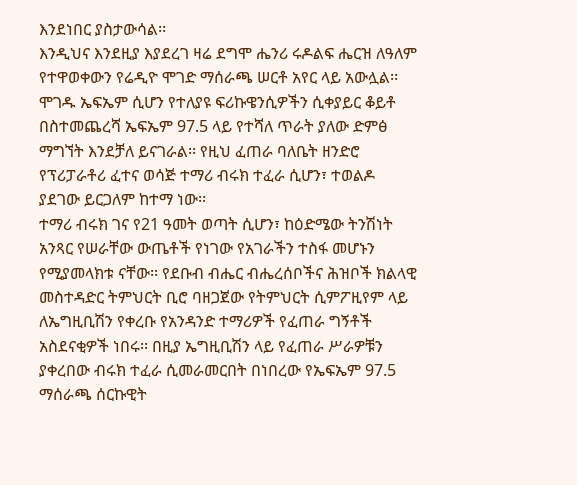እንደነበር ያስታውሳል፡፡
እንዲህና እንደዚያ እያደረገ ዛሬ ደግሞ ሔንሪ ሩዶልፍ ሔርዝ ለዓለም የተዋወቀውን የሬዲዮ ሞገድ ማሰራጫ ሠርቶ አየር ላይ አውሏል፡፡ ሞገዱ ኤፍኤም ሲሆን የተለያዩ ፍሪኩዌንሲዎችን ሲቀያይር ቆይቶ በስተመጨረሻ ኤፍኤም 97.5 ላይ የተሻለ ጥራት ያለው ድምፅ ማግኘት እንደቻለ ይናገራል፡፡ የዚህ ፈጠራ ባለቤት ዘንድሮ የፕሪፓራቶሪ ፈተና ወሳጅ ተማሪ ብሩክ ተፈራ ሲሆን፣ ተወልዶ ያደገው ይርጋለም ከተማ ነው፡፡
ተማሪ ብሩክ ገና የ21 ዓመት ወጣት ሲሆን፣ ከዕድሜው ትንሽነት አንጻር የሠራቸው ውጤቶች የነገው የአገራችን ተስፋ መሆኑን የሚያመላክቱ ናቸው፡፡ የደቡብ ብሔር ብሔረሰቦችና ሕዝቦች ክልላዊ መስተዳድር ትምህርት ቢሮ ባዘጋጀው የትምህርት ሲምፖዚየም ላይ ለኤግዚቢሽን የቀረቡ የአንዳንድ ተማሪዎች የፈጠራ ግኝቶች አስደናቂዎች ነበሩ፡፡ በዚያ ኤግዚቢሽን ላይ የፈጠራ ሥራዎቹን ያቀረበው ብሩክ ተፈራ ሲመራመርበት በነበረው የኤፍኤም 97.5 ማሰራጫ ሰርኩዊት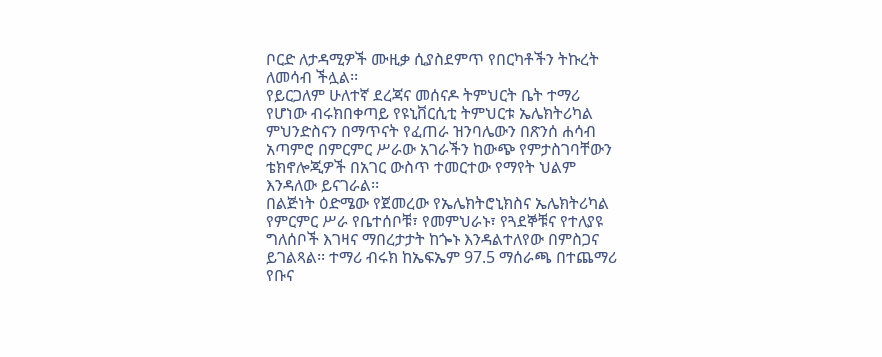ቦርድ ለታዳሚዎች ሙዚቃ ሲያስደምጥ የበርካቶችን ትኩረት ለመሳብ ችሏል፡፡
የይርጋለም ሁለተኛ ደረጃና መሰናዶ ትምህርት ቤት ተማሪ የሆነው ብሩክበቀጣይ የዩኒቨርሲቲ ትምህርቱ ኤሌክትሪካል ምህንድስናን በማጥናት የፈጠራ ዝንባሌውን በጽንሰ ሐሳብ አጣምሮ በምርምር ሥራው አገራችን ከውጭ የምታስገባቸውን ቴክኖሎጂዎች በአገር ውስጥ ተመርተው የማየት ህልም እንዳለው ይናገራል፡፡
በልጅነት ዕድሜው የጀመረው የኤሌክትሮኒክስና ኤሌክትሪካል የምርምር ሥራ የቤተሰቦቹ፣ የመምህራኑ፣ የጓደኞቹና የተለያዩ ግለሰቦች እገዛና ማበረታታት ከጐኑ እንዳልተለየው በምስጋና ይገልጻል፡፡ ተማሪ ብሩክ ከኤፍኤም 97.5 ማሰራጫ በተጨማሪ የቡና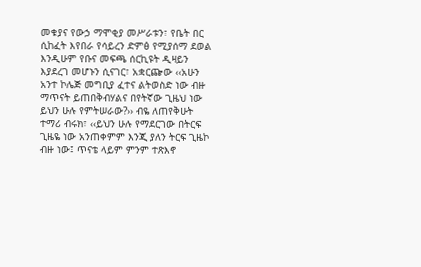መቁያና የውኃ ማሞቂያ መሥራቱን፣ የቤት በር ሲከፈት እየበራ የሳይረን ድምፅ የሚያሰማ ደወል እንዲሁም የቡና መፍጫ ሰርኪዩት ዲዛይን እያደረገ መሆኑን ሲናገር፣ አቋርጬው ‹‹አሁን አንተ ኮሌጅ መግቢያ ፈተና ልትወስድ ነው ብዙ ማጥናት ይጠበቅብሃልና በየትኛው ጊዜህ ነው ይህን ሁሉ የምትሠራው?›› ብዬ ለጠየቅሁት ተማሪ ብሩክ፣ ‹‹ይህን ሁሉ የማደርገው በትርፍ ጊዜዬ ነው አንጠቀምም እንጂ ያለን ትርፍ ጊዜኮ ብዙ ነው፤ ጥናቴ ላይም ምንም ተጽእኖ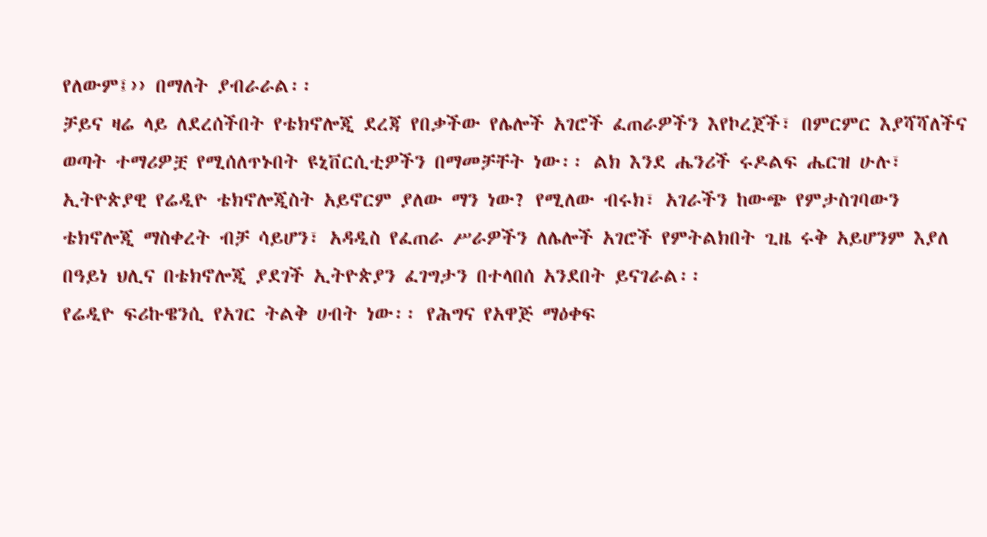የለውም፤›› በማለት ያብራራል፡፡
ቻይና ዛሬ ላይ ለደረሰችበት የቴክኖሎጂ ደረጃ የበቃችው የሌሎች አገሮች ፈጠራዎችን እየኮረጀች፣ በምርምር እያሻሻለችና ወጣት ተማሪዎቿ የሚሰለጥኑበት ዩኒቨርሲቲዎችን በማመቻቸት ነው፡፡ ልክ እንደ ሔንሪች ሩዶልፍ ሔርዝ ሁሉ፣ ኢትዮጵያዊ የሬዲዮ ቴክኖሎጂስት አይኖርም ያለው ማን ነው? የሚለው ብሩክ፣ አገራችን ከውጭ የምታስገባውን ቴክኖሎጂ ማስቀረት ብቻ ሳይሆን፣ አዳዲስ የፈጠራ ሥራዎችን ለሌሎች አገሮች የምትልክበት ጊዜ ሩቅ አይሆንም እያለ በዓይነ ህሊና በቴክኖሎጂ ያደገች ኢትዮጵያን ፈገግታን በተላበሰ አንደበት ይናገራል፡፡
የሬዲዮ ፍሪኩዌንሲ የአገር ትልቅ ሀብት ነው፡፡ የሕግና የአዋጅ ማዕቀፍ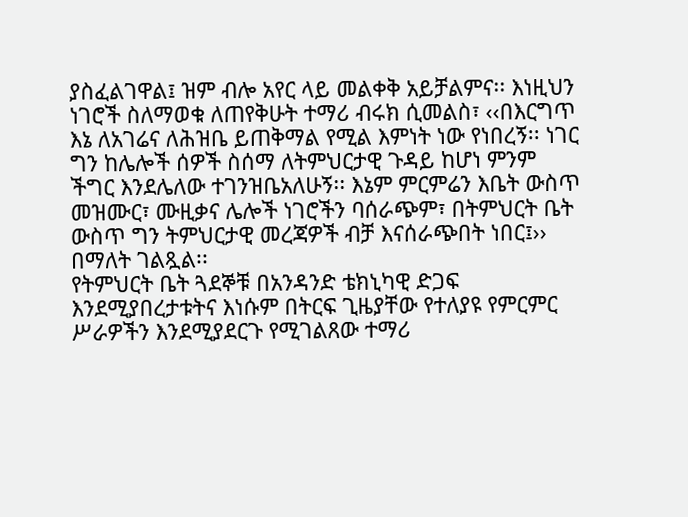ያስፈልገዋል፤ ዝም ብሎ አየር ላይ መልቀቅ አይቻልምና፡፡ እነዚህን ነገሮች ስለማወቁ ለጠየቅሁት ተማሪ ብሩክ ሲመልስ፣ ‹‹በእርግጥ እኔ ለአገሬና ለሕዝቤ ይጠቅማል የሚል እምነት ነው የነበረኝ፡፡ ነገር ግን ከሌሎች ሰዎች ስሰማ ለትምህርታዊ ጉዳይ ከሆነ ምንም ችግር እንደሌለው ተገንዝቤአለሁኝ፡፡ እኔም ምርምሬን እቤት ውስጥ መዝሙር፣ ሙዚቃና ሌሎች ነገሮችን ባሰራጭም፣ በትምህርት ቤት ውስጥ ግን ትምህርታዊ መረጃዎች ብቻ እናሰራጭበት ነበር፤›› በማለት ገልጿል፡፡
የትምህርት ቤት ጓደኞቹ በአንዳንድ ቴክኒካዊ ድጋፍ እንደሚያበረታቱትና እነሱም በትርፍ ጊዜያቸው የተለያዩ የምርምር ሥራዎችን እንደሚያደርጉ የሚገልጸው ተማሪ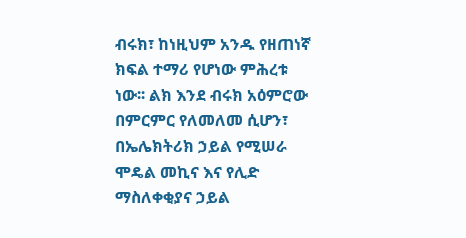ብሩክ፣ ከነዚህም አንዱ የዘጠነኛ ክፍል ተማሪ የሆነው ምሕረቱ ነው፡፡ ልክ እንደ ብሩክ አዕምሮው በምርምር የለመለመ ሲሆን፣ በኤሌክትሪክ ኃይል የሚሠራ ሞዴል መኪና እና የሊድ ማስለቀቂያና ኃይል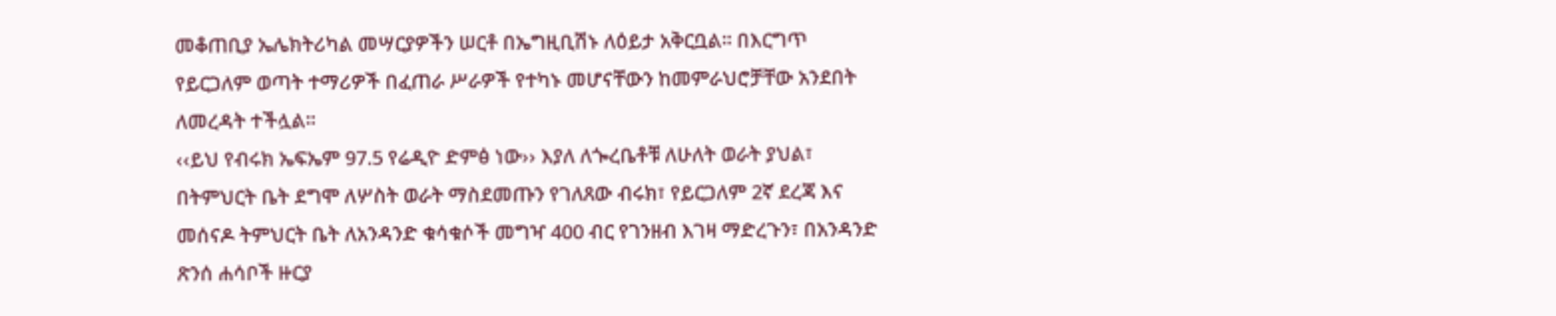መቆጠቢያ ኤሌክትሪካል መሣርያዎችን ሠርቶ በኤግዚቢሽኑ ለዕይታ አቅርቧል፡፡ በእርግጥ የይርጋለም ወጣት ተማሪዎች በፈጠራ ሥራዎች የተካኑ መሆናቸውን ከመምራህሮቻቸው አንደበት ለመረዳት ተችሏል፡፡
‹‹ይህ የብሩክ ኤፍኤም 97.5 የሬዲዮ ድምፅ ነው›› እያለ ለጐረቤቶቹ ለሁለት ወራት ያህል፣ በትምህርት ቤት ደግሞ ለሦስት ወራት ማስደመጡን የገለጸው ብሩክ፣ የይርጋለም 2ኛ ደረጃ እና መሰናዶ ትምህርት ቤት ለአንዳንድ ቁሳቁሶች መግዣ 400 ብር የገንዘብ እገዛ ማድረጉን፣ በአንዳንድ ጽንሰ ሐሳቦች ዙርያ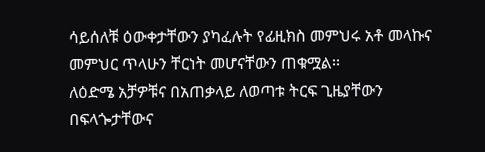ሳይሰለቹ ዕውቀታቸውን ያካፈሉት የፊዚክስ መምህሩ አቶ መላኩና መምህር ጥላሁን ቸርነት መሆናቸውን ጠቁሟል፡፡
ለዕድሜ አቻዎቹና በአጠቃላይ ለወጣቱ ትርፍ ጊዜያቸውን በፍላጐታቸውና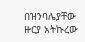በዝንባሌያቸው ዙርያ አትኩረው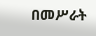በመሥራት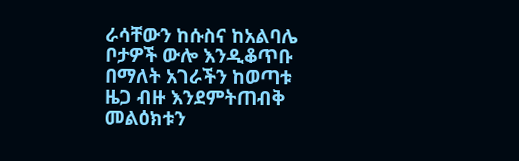ራሳቸውን ከሱስና ከአልባሌ ቦታዎች ውሎ እንዲቆጥቡ በማለት አገራችን ከወጣቱ ዜጋ ብዙ እንደምትጠብቅ መልዕክቱን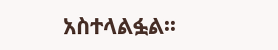አስተላልፏል፡፡